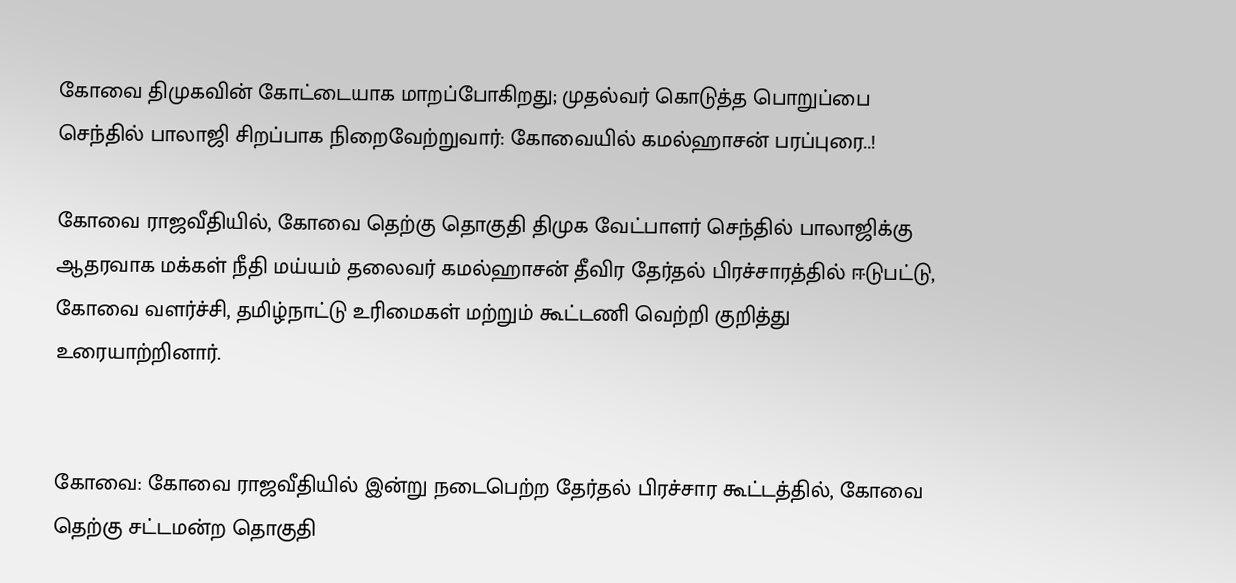கோவை திமுகவின் கோட்டையாக மாறப்போகிறது; முதல்வர் கொடுத்த பொறுப்பை செந்தில் பாலாஜி சிறப்பாக நிறைவேற்றுவார்: கோவையில் கமல்ஹாசன் பரப்புரை..!

கோவை ராஜவீதியில், கோவை தெற்கு தொகுதி திமுக வேட்பாளர் செந்தில் பாலாஜிக்கு ஆதரவாக மக்கள் நீதி மய்யம் தலைவர் கமல்ஹாசன் தீவிர தேர்தல் பிரச்சாரத்தில் ஈடுபட்டு, கோவை வளர்ச்சி, தமிழ்நாட்டு உரிமைகள் மற்றும் கூட்டணி வெற்றி குறித்து உரையாற்றினார்.


கோவை: கோவை ராஜவீதியில் இன்று நடைபெற்ற தேர்தல் பிரச்சார கூட்டத்தில், கோவை தெற்கு சட்டமன்ற தொகுதி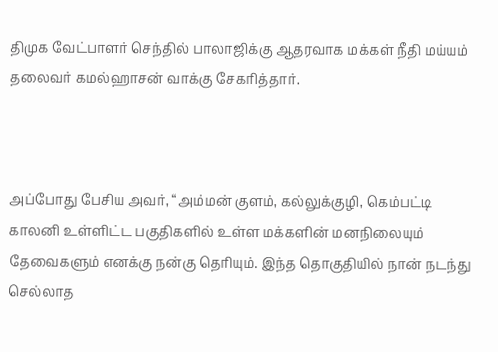திமுக வேட்பாளர் செந்தில் பாலாஜிக்கு ஆதரவாக மக்கள் நீதி மய்யம் தலைவர் கமல்ஹாசன் வாக்கு சேகரித்தார்.



அப்போது பேசிய அவர், “அம்மன் குளம், கல்லுக்குழி, கெம்பட்டி காலனி உள்ளிட்ட பகுதிகளில் உள்ள மக்களின் மனநிலையும் தேவைகளும் எனக்கு நன்கு தெரியும். இந்த தொகுதியில் நான் நடந்து செல்லாத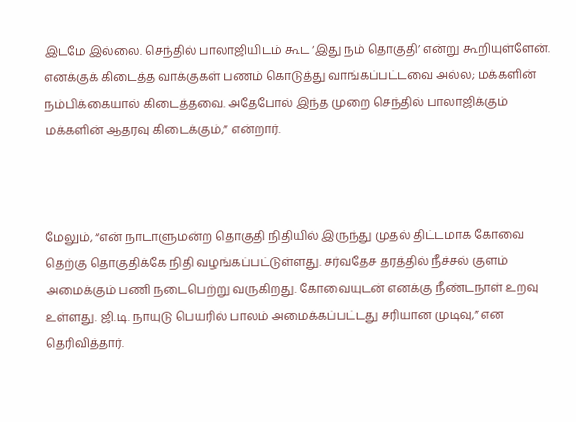இடமே இல்லை. செந்தில் பாலாஜியிடம் கூட ‘இது நம் தொகுதி’ என்று கூறியுள்ளேன். எனக்குக் கிடைத்த வாக்குகள் பணம் கொடுத்து வாங்கப்பட்டவை அல்ல; மக்களின் நம்பிக்கையால் கிடைத்தவை. அதேபோல் இந்த முறை செந்தில் பாலாஜிக்கும் மக்களின் ஆதரவு கிடைக்கும்,” என்றார்.



மேலும், “என் நாடாளுமன்ற தொகுதி நிதியில் இருந்து முதல் திட்டமாக கோவை தெற்கு தொகுதிக்கே நிதி வழங்கப்பட்டுள்ளது. சர்வதேச தரத்தில் நீச்சல் குளம் அமைக்கும் பணி நடைபெற்று வருகிறது. கோவையுடன் எனக்கு நீண்டநாள் உறவு உள்ளது. ஜி.டி. நாயுடு பெயரில் பாலம் அமைக்கப்பட்டது சரியான முடிவு,” என தெரிவித்தார்.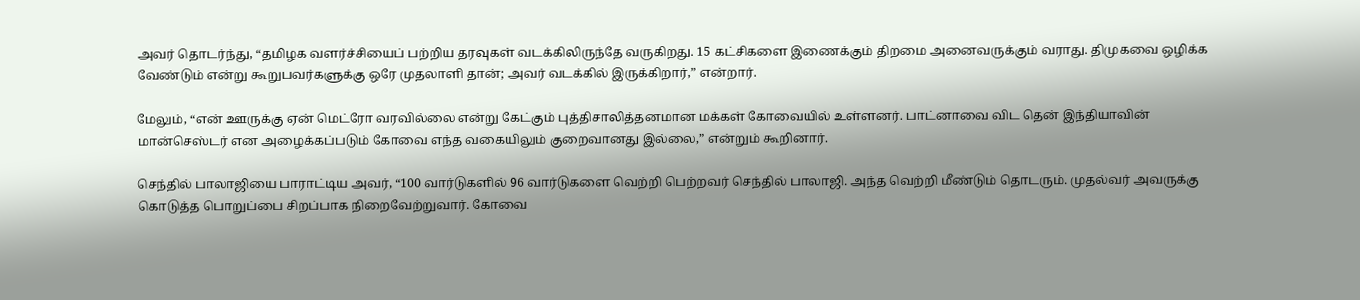அவர் தொடர்ந்து, “தமிழக வளர்ச்சியைப் பற்றிய தரவுகள் வடக்கிலிருந்தே வருகிறது. 15 கட்சிகளை இணைக்கும் திறமை அனைவருக்கும் வராது. திமுகவை ஒழிக்க வேண்டும் என்று கூறுபவர்களுக்கு ஒரே முதலாளி தான்; அவர் வடக்கில் இருக்கிறார்,” என்றார்.

மேலும், “என் ஊருக்கு ஏன் மெட்ரோ வரவில்லை என்று கேட்கும் புத்திசாலித்தனமான மக்கள் கோவையில் உள்ளனர். பாட்னாவை விட தென் இந்தியாவின் மான்செஸ்டர் என அழைக்கப்படும் கோவை எந்த வகையிலும் குறைவானது இல்லை,” என்றும் கூறினார்.

செந்தில் பாலாஜியை பாராட்டிய அவர், “100 வார்டுகளில் 96 வார்டுகளை வெற்றி பெற்றவர் செந்தில் பாலாஜி. அந்த வெற்றி மீண்டும் தொடரும். முதல்வர் அவருக்கு கொடுத்த பொறுப்பை சிறப்பாக நிறைவேற்றுவார். கோவை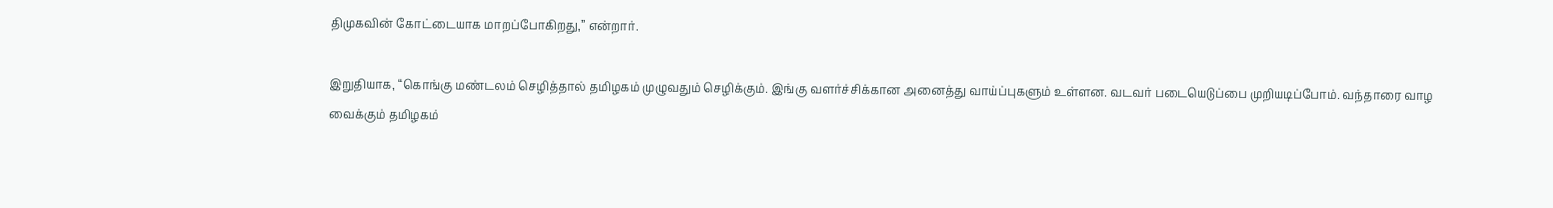திமுகவின் கோட்டையாக மாறப்போகிறது,” என்றார்.

இறுதியாக, “கொங்கு மண்டலம் செழித்தால் தமிழகம் முழுவதும் செழிக்கும். இங்கு வளர்ச்சிக்கான அனைத்து வாய்ப்புகளும் உள்ளன. வடவர் படையெடுப்பை முறியடிப்போம். வந்தாரை வாழ வைக்கும் தமிழகம்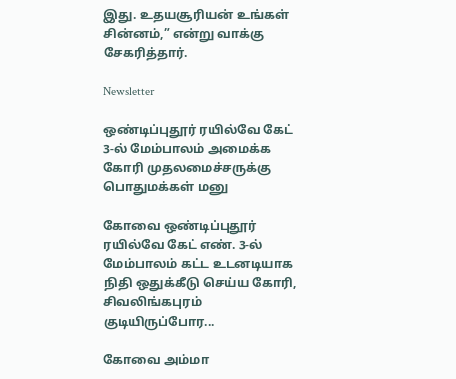இது. உதயசூரியன் உங்கள் சின்னம்,” என்று வாக்கு சேகரித்தார்.

Newsletter

ஒண்டிப்புதூர் ரயில்வே கேட் 3-ல் மேம்பாலம் அமைக்க கோரி முதலமைச்சருக்கு பொதுமக்கள் மனு

கோவை ஒண்டிப்புதூர் ரயில்வே கேட் எண். 3-ல் மேம்பாலம் கட்ட உடனடியாக நிதி ஒதுக்கீடு செய்ய கோரி, சிவலிங்கபுரம் குடியிருப்போர...

கோவை அம்மா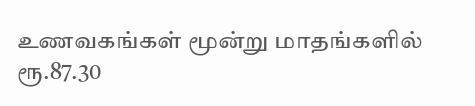உணவகங்கள் மூன்று மாதங்களில் ரூ.87.30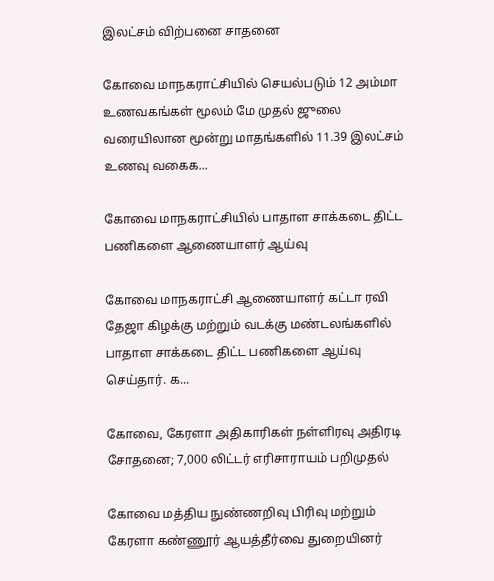இலட்சம் விற்பனை சாதனை

கோவை மாநகராட்சியில் செயல்படும் 12 அம்மா உணவகங்கள் மூலம் மே முதல் ஜுலை வரையிலான மூன்று மாதங்களில் 11.39 இலட்சம் உணவு வகைக...

கோவை மாநகராட்சியில் பாதாள சாக்கடை திட்ட பணிகளை ஆணையாளர் ஆய்வு

கோவை மாநகராட்சி ஆணையாளர் கட்டா ரவி தேஜா கிழக்கு மற்றும் வடக்கு மண்டலங்களில் பாதாள சாக்கடை திட்ட பணிகளை ஆய்வு செய்தார். க...

கோவை, கேரளா அதிகாரிகள் நள்ளிரவு அதிரடி சோதனை; 7,000 லிட்டர் எரிசாராயம் பறிமுதல்

கோவை மத்திய நுண்ணறிவு பிரிவு மற்றும் கேரளா கண்ணூர் ஆயத்தீர்வை துறையினர்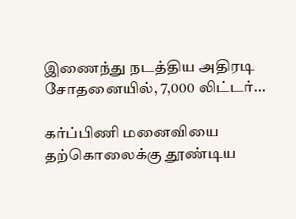இணைந்து நடத்திய அதிரடி சோதனையில், 7,000 லிட்டர்...

கர்ப்பிணி மனைவியை தற்கொலைக்கு தூண்டிய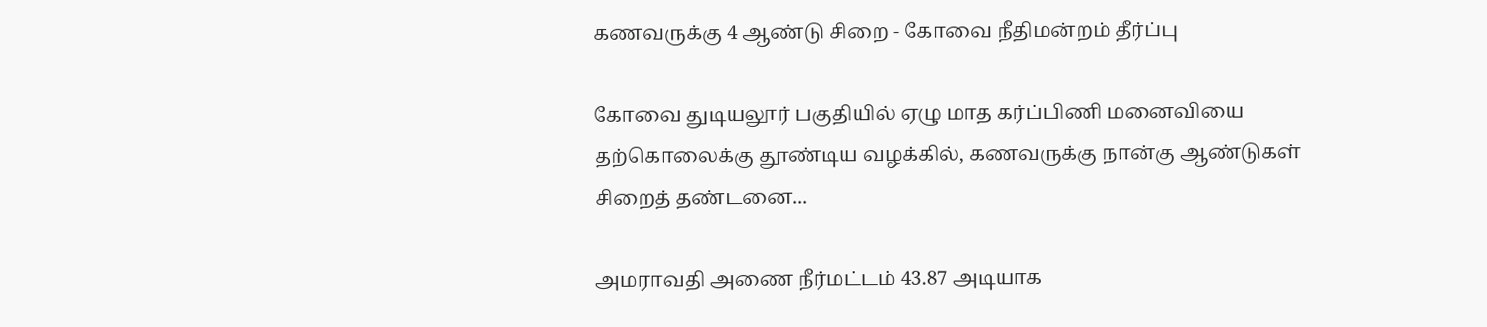கணவருக்கு 4 ஆண்டு சிறை - கோவை நீதிமன்றம் தீர்ப்பு

கோவை துடியலூர் பகுதியில் ஏழு மாத கர்ப்பிணி மனைவியை தற்கொலைக்கு தூண்டிய வழக்கில், கணவருக்கு நான்கு ஆண்டுகள் சிறைத் தண்டனை...

அமராவதி அணை நீர்மட்டம் 43.87 அடியாக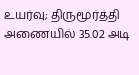உயர்வு; திருமூர்த்தி அணையில் 35.02 அடி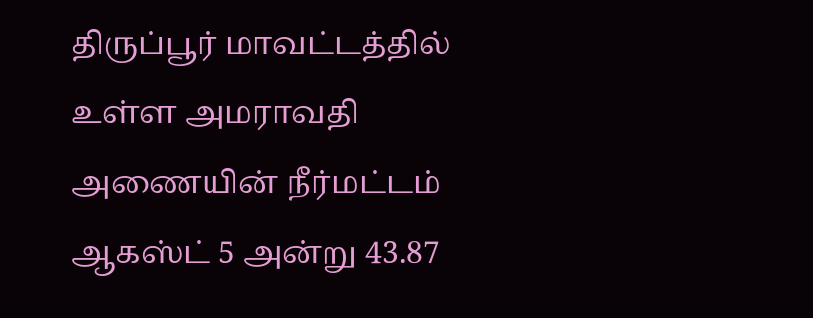திருப்பூர் மாவட்டத்தில் உள்ள அமராவதி அணையின் நீர்மட்டம் ஆகஸ்ட் 5 அன்று 43.87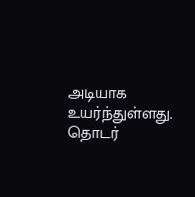அடியாக உயர்ந்துள்ளது. தொடர்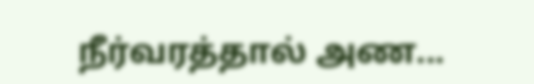நீர்வரத்தால் அண...